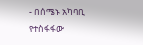- በሰሜኑ አካባቢ የተስፋፋው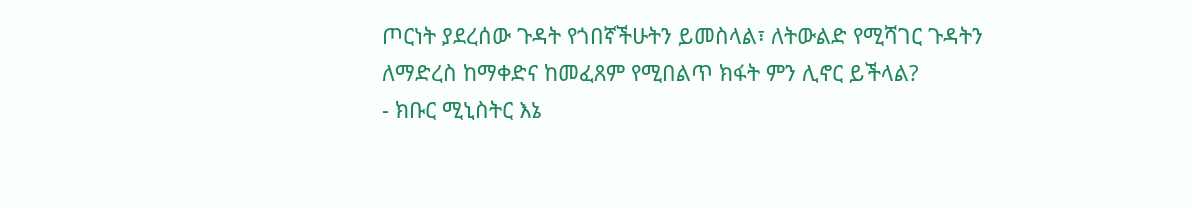ጦርነት ያደረሰው ጉዳት የጎበኛችሁትን ይመስላል፣ ለትውልድ የሚሻገር ጉዳትን ለማድረስ ከማቀድና ከመፈጸም የሚበልጥ ክፋት ምን ሊኖር ይችላል?
- ክቡር ሚኒስትር እኔ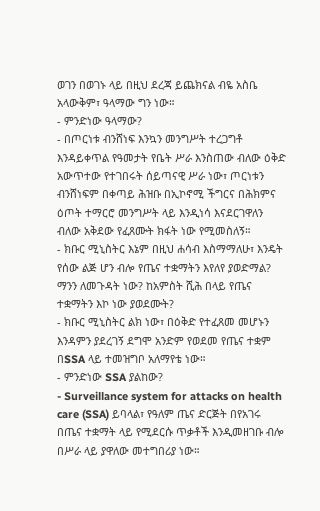ወገን በወገኑ ላይ በዚህ ደረጃ ይጨክናል ብዬ አስቤ አላውቅም፣ ዓላማው ግን ነው።
- ምንድነው ዓላማው?
- በጦርነቱ ብንሸነፍ እንኳን መንግሥት ተረጋግቶ እንዳይቀጥል የዓመታት የቤት ሥራ እንስጠው ብለው ዕቅድ አውጥተው የተገበሩት ሰይጣናዊ ሥራ ነው፣ ጦርነቱን ብንሸነፍም በቀጣይ ሕዝቡ በኢኮኖሚ ችግርና በሕክምና ዕጦት ተማርሮ መንግሥት ላይ እንዲነሳ እናደርገዋለን ብለው አቅደው የፈጸሙት ክፋት ነው የሚመስለኝ።
- ክቡር ሚኒስትር እኔም በዚህ ሐሳብ እስማማለሁ፣ እንዴት የሰው ልጅ ሆን ብሎ የጤና ተቋማትን እየለየ ያወድማል? ማንን ለመጉዳት ነው? ከአምስት ሺሕ በላይ የጤና ተቋማትን እኮ ነው ያወደሙት?
- ክቡር ሚኒስትር ልክ ነው፣ በዕቅድ የተፈጸመ መሆኑን እንዳምን ያደረገኝ ደግሞ አንድም የወደመ የጤና ተቋም በSSA ላይ ተመዝግቦ አለማየቴ ነው።
- ምንድነው SSA ያልከው?
- Surveillance system for attacks on health care (SSA) ይባላል፣ የዓለም ጤና ድርጅት በየአገሩ በጤና ተቋማት ላይ የሚደርሱ ጥቃቶች እንዲመዘገቡ ብሎ በሥራ ላይ ያዋለው መተግበሪያ ነው።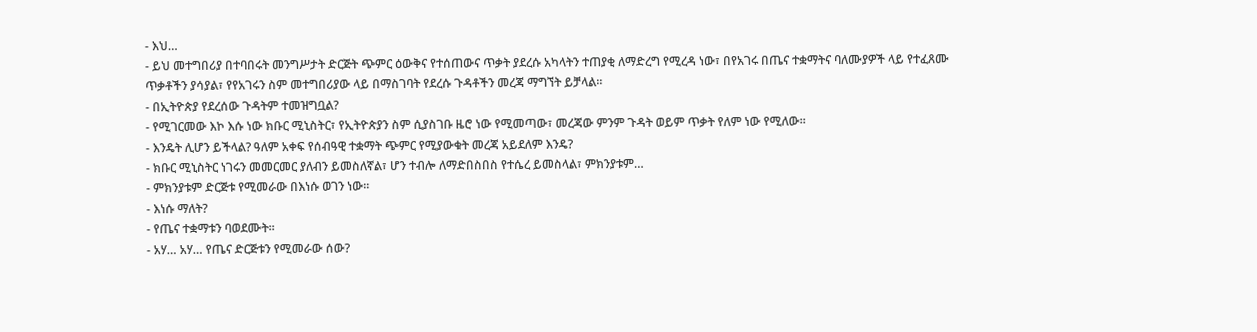- እህ…
- ይህ መተግበሪያ በተባበሩት መንግሥታት ድርጅት ጭምር ዕውቅና የተሰጠውና ጥቃት ያደረሱ አካላትን ተጠያቂ ለማድረግ የሚረዳ ነው፣ በየአገሩ በጤና ተቋማትና ባለሙያዎች ላይ የተፈጸሙ ጥቃቶችን ያሳያል፣ የየአገሩን ስም መተግበሪያው ላይ በማስገባት የደረሱ ጉዳቶችን መረጃ ማግኘት ይቻላል።
- በኢትዮጵያ የደረሰው ጉዳትም ተመዝግቧል?
- የሚገርመው እኮ እሱ ነው ክቡር ሚኒስትር፣ የኢትዮጵያን ስም ሲያስገቡ ዜሮ ነው የሚመጣው፣ መረጃው ምንም ጉዳት ወይም ጥቃት የለም ነው የሚለው።
- እንዴት ሊሆን ይችላል? ዓለም አቀፍ የሰብዓዊ ተቋማት ጭምር የሚያውቁት መረጃ አይደለም እንዴ?
- ክቡር ሚኒስትር ነገሩን መመርመር ያለብን ይመስለኛል፣ ሆን ተብሎ ለማድበስበስ የተሴረ ይመስላል፣ ምክንያቱም…
- ምክንያቱም ድርጅቱ የሚመራው በእነሱ ወገን ነው።
- እነሱ ማለት?
- የጤና ተቋማቱን ባወደሙት፡፡
- አሃ… አሃ… የጤና ድርጅቱን የሚመራው ሰው?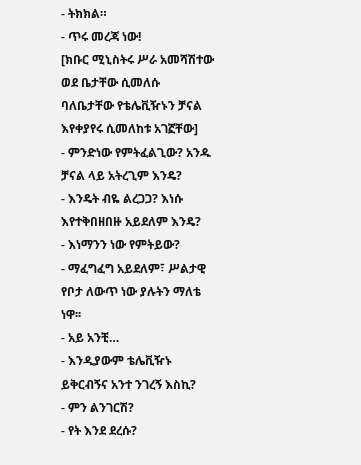- ትክክል።
- ጥሩ መረጃ ነው!
[ክቡር ሚኒስትሩ ሥራ አመሻሽተው ወደ ቤታቸው ሲመለሱ ባለቤታቸው የቴሌቪዥኑን ቻናል እየቀያየሩ ሲመለከቱ አገኟቸው]
- ምንድነው የምትፈልጊው? አንዱ ቻናል ላይ አትረጊም እንዴ?
- እንዴት ብዬ ልረጋጋ? እነሱ እየተቅበዘበዙ አይደለም እንዴ?
- እነማንን ነው የምትይው?
- ማፈግፈግ አይደለም፣ ሥልታዊ የቦታ ለውጥ ነው ያሉትን ማለቴ ነዋ፡፡
- አይ አንቺ…
- እንዲያውም ቴሌቪዥኑ ይቅርብኝና አንተ ንገረኝ እስኪ?
- ምን ልንገርሽ?
- የት እንደ ደረሱ?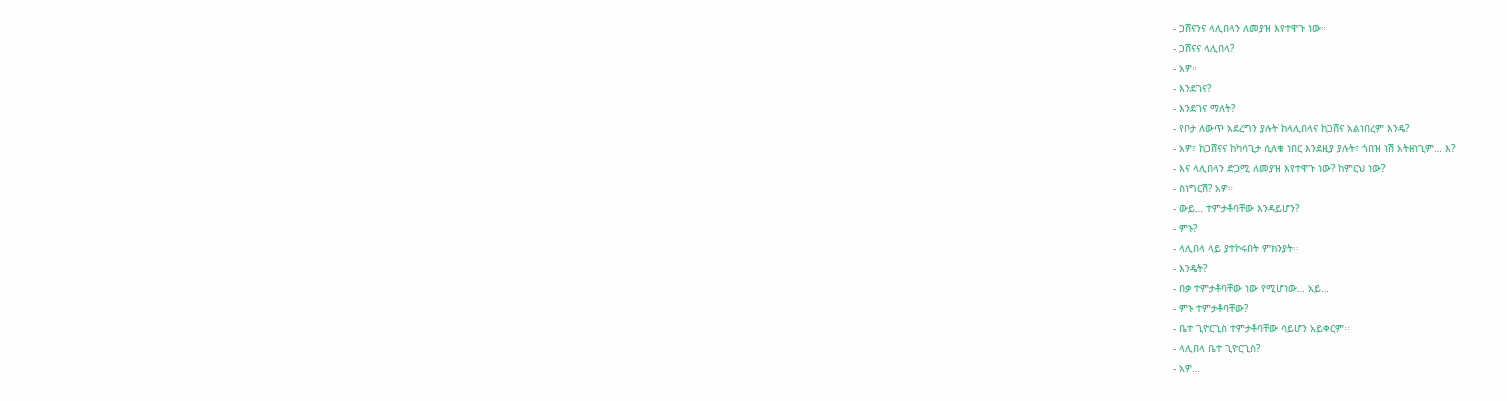- ጋሸናንና ላሊበላን ለመያዝ እየተዋጉ ነው።
- ጋሸናና ላሊበላ?
- አዎ።
- እንደገና?
- እንደገና ማለት?
- የቦታ ለውጥ አደረግን ያሉት ከላሊበላና ከጋሸና አልነበረም እንዴ?
- አዎ፣ ከጋሸናና ከካሳጊታ ሲለቁ ነበር እንደዚያ ያሉት፣ ጎበዝ ነሽ አትዘነጊም… እ?
- እና ላሊበላን ድጋሚ ለመያዝ እየተዋጉ ነው? ከምርህ ነው?
- ስነግርሽ? አዎ።
- ውይ… ተምታቶባቸው እንዳይሆን?
- ምኑ?
- ላሊበላ ላይ ያተኮሩበት ምክንያት፡፡
- እንዴት?
- በቃ ተምታቶባቸው ነው የሚሆነው… አይ…
- ምኑ ተምታቶባቸው?
- ቤተ ጊዮርጊስ ተምታቶባቸው ሳይሆን አይቀርም፡፡
- ላሊበላ ቤተ ጊዮርጊስ?
- አዎ…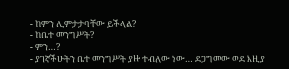- ከምን ሊምታታባቸው ይችላል?
- ከቤተ መንግሥት?
- ምን…?
- ያገኛችሁትን ቤተ መንግሥት ያዙ ተብለው ነው… ደጋግመው ወደ እዚያ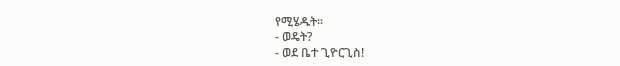የሚሄዱት፡፡
- ወዴት?
- ወደ ቤተ ጊዮርጊስ!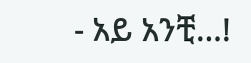- አይ አንቺ…!